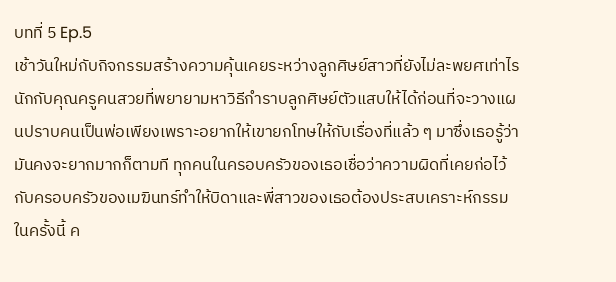บทที่ 5 Ep.5
เช้าวันใหม่กับกิจกรรมสร้างความคุ้นเคยระหว่างลูกศิษย์สาวที่ยังไม่ละพยศเท่าไรนักกับคุณครูคนสวยที่พยายามหาวิธีกำราบลูกศิษย์ตัวแสบให้ได้ก่อนที่จะวางแผนปราบคนเป็นพ่อเพียงเพราะอยากให้เขายกโทษให้กับเรื่องที่แล้ว ๆ มาซึ่งเธอรู้ว่ามันคงจะยากมากก็ตามที ทุกคนในครอบครัวของเธอเชื่อว่าความผิดที่เคยก่อไว้กับครอบครัวของเมฆินทร์ทำให้บิดาและพี่สาวของเธอต้องประสบเคราะห์กรรมในครั้งนี้ ค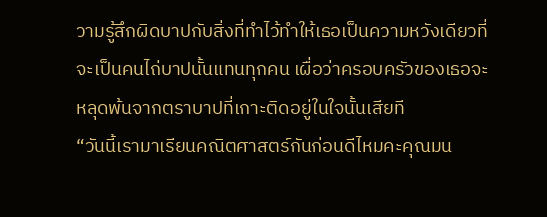วามรู้สึกผิดบาปกับสิ่งที่ทำไว้ทำให้เธอเป็นความหวังเดียวที่จะเป็นคนไถ่บาปนั้นแทนทุกคน เผื่อว่าครอบครัวของเธอจะหลุดพ้นจากตราบาปที่เกาะติดอยู่ในใจนั้นเสียที
“วันนี้เรามาเรียนคณิตศาสตร์กันก่อนดีไหมคะคุณมน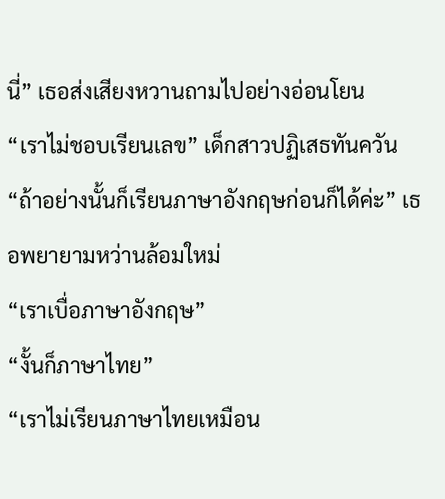นี่” เธอส่งเสียงหวานถามไปอย่างอ่อนโยน
“เราไม่ชอบเรียนเลข” เด็กสาวปฏิเสธทันควัน
“ถ้าอย่างนั้นก็เรียนภาษาอังกฤษก่อนก็ได้ค่ะ” เธอพยายามหว่านล้อมใหม่
“เราเบื่อภาษาอังกฤษ”
“งั้นก็ภาษาไทย”
“เราไม่เรียนภาษาไทยเหมือน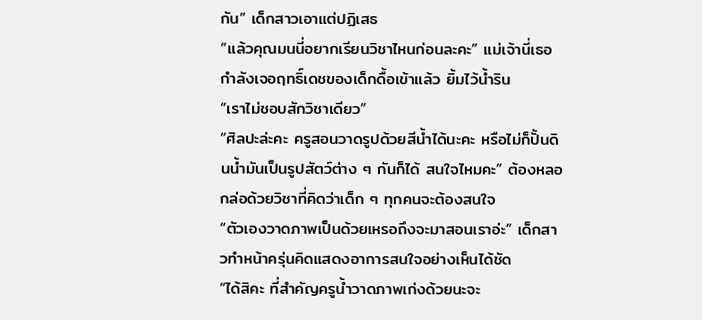กัน” เด็กสาวเอาแต่ปฏิเสธ
“แล้วคุณมนนี่อยากเรียนวิชาไหนก่อนละคะ” แม่เจ้านี่เธอกำลังเจอฤทธิ์เดชของเด็กดื้อเข้าแล้ว ยิ้มไว้น้ำริน
“เราไม่ชอบสักวิชาเดียว”
“ศิลปะล่ะคะ ครูสอนวาดรูปด้วยสีน้ำได้นะคะ หรือไม่ก็ปั้นดินน้ำมันเป็นรูปสัตว์ต่าง ๆ กันก็ได้ สนใจไหมคะ” ต้องหลอกล่อด้วยวิชาที่คิดว่าเด็ก ๆ ทุกคนจะต้องสนใจ
“ตัวเองวาดภาพเป็นด้วยเหรอถึงจะมาสอนเราอ่ะ” เด็กสาวทำหน้าครุ่นคิดแสดงอาการสนใจอย่างเห็นได้ชัด
“ได้สิคะ ที่สำคัญครูน้ำวาดภาพเก่งด้วยนะจะ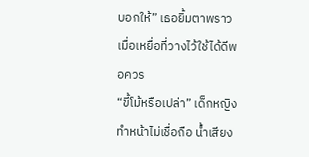บอกให้” เธอยิ้มตาพราวเมื่อเหยื่อที่วางไว้ใช้ได้ดีพอควร
“ขี้โม้หรือเปล่า” เด็กหญิงทำหน้าไม่เชื่อถือ น้ำเสียง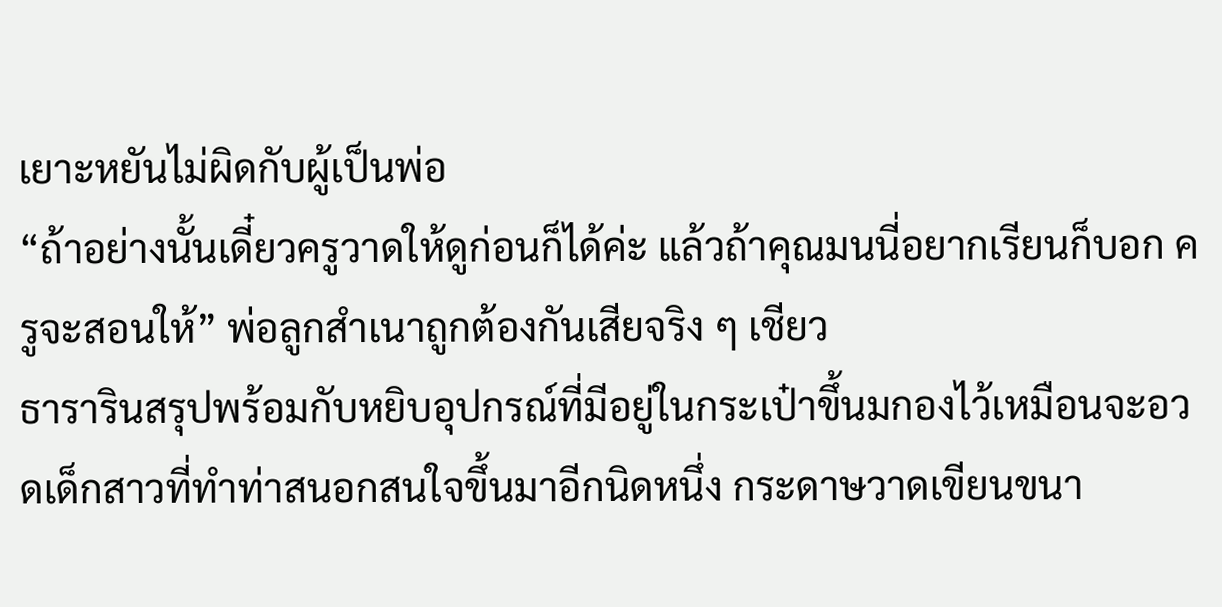เยาะหยันไม่ผิดกับผู้เป็นพ่อ
“ถ้าอย่างนั้นเดี๋ยวครูวาดให้ดูก่อนก็ได้ค่ะ แล้วถ้าคุณมนนี่อยากเรียนก็บอก ครูจะสอนให้” พ่อลูกสำเนาถูกต้องกันเสียจริง ๆ เชียว
ธารารินสรุปพร้อมกับหยิบอุปกรณ์ที่มีอยู่ในกระเป๋าขึ้นมกองไว้เหมือนจะอวดเด็กสาวที่ทำท่าสนอกสนใจขึ้นมาอีกนิดหนึ่ง กระดาษวาดเขียนขนา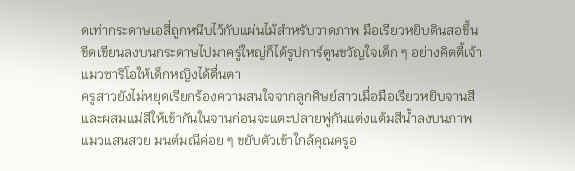ดเท่ากระดาษเอสี่ถูกหนีบไว้กับแผ่นไม้สำหรับวาดภาพ มือเรียวหยิบดินสอขึ้นขีดเขียนลงบนกระดาษไปมาครู่ใหญ่ก็ได้รูปการ์ตูนขวัญใจเด็ก ๆ อย่างคิตตี้เจ้าแมวซาริโอให้เด็กหญิงได้ตื่นตา
ครูสาวยังไม่หยุดเรียกร้องความสนใจจากลูกศิษย์สาวเมื่อมือเรียวหยิบจานสีและผสมแม่สีให้เข้ากันในจานก่อนจะแตะปลายพู่กันแต่งแต้มสีน้ำลงบนภาพแมวแสนสวย มนต์มณีค่อย ๆ ขยับตัวเข้าใกล้คุณครูอ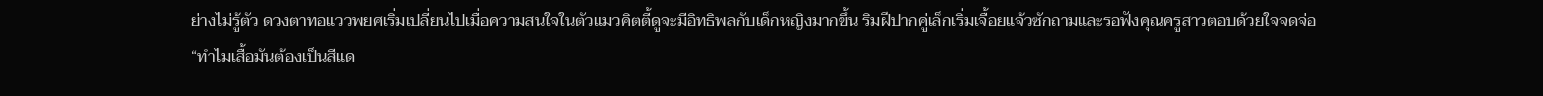ย่างไม่รู้ตัว ดวงตาทอแววพยศเริ่มเปลี่ยนไปเมื่อความสนใจในตัวแมวคิตตี้ดูจะมีอิทธิพลกับเด็กหญิงมากขึ้น ริมฝีปากคู่เล็กเริ่มเจื้อยแจ้วซักถามและรอฟังคุณครูสาวตอบด้วยใจจดจ่อ
“ทำไมเสื้อมันต้องเป็นสีแด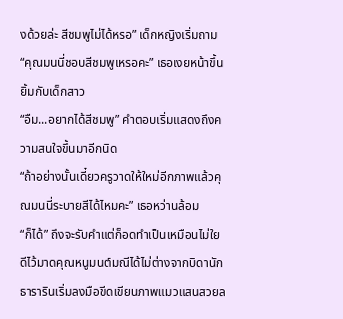งด้วยล่ะ สีชมพูไม่ได้หรอ” เด็กหญิงเริ่มถาม
“คุณมนนี่ชอบสีชมพูเหรอคะ” เธอเงยหน้าขึ้นยิ้มกับเด็กสาว
“อืม...อยากได้สีชมพู” คำตอบเริ่มแสดงถึงความสนใจขึ้นมาอีกนิด
“ถ้าอย่างนั้นเดี๋ยวครูวาดให้ใหม่อีกภาพแล้วคุณมนนี่ระบายสีได้ไหมคะ” เธอหว่านล้อม
“ก็ได้” ถึงจะรับคำแต่ก็อดทำเป็นเหมือนไม่ใยดีไว้มาดคุณหนูมนต์มณีได้ไม่ต่างจากบิดานัก
ธารารินเริ่มลงมือขีดเขียนภาพแมวแสนสวยล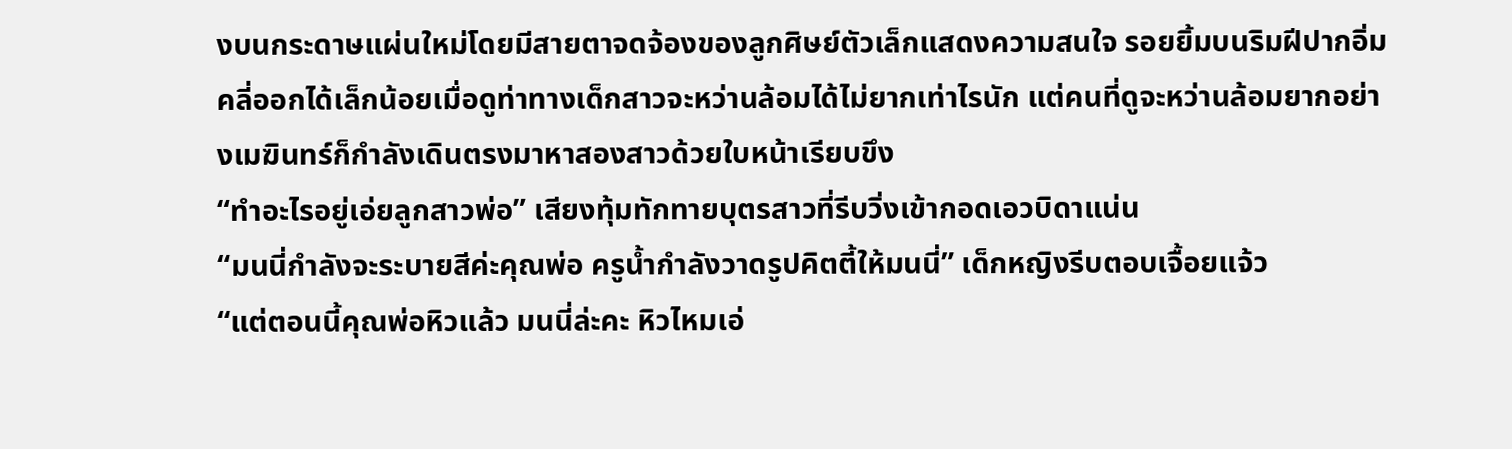งบนกระดาษแผ่นใหม่โดยมีสายตาจดจ้องของลูกศิษย์ตัวเล็กแสดงความสนใจ รอยยิ้มบนริมฝีปากอิ่มคลี่ออกได้เล็กน้อยเมื่อดูท่าทางเด็กสาวจะหว่านล้อมได้ไม่ยากเท่าไรนัก แต่คนที่ดูจะหว่านล้อมยากอย่างเมฆินทร์ก็กำลังเดินตรงมาหาสองสาวด้วยใบหน้าเรียบขึง
“ทำอะไรอยู่เอ่ยลูกสาวพ่อ” เสียงทุ้มทักทายบุตรสาวที่รีบวิ่งเข้ากอดเอวบิดาแน่น
“มนนี่กำลังจะระบายสีค่ะคุณพ่อ ครูน้ำกำลังวาดรูปคิตตี้ให้มนนี่” เด็กหญิงรีบตอบเจื้อยแจ้ว
“แต่ตอนนี้คุณพ่อหิวแล้ว มนนี่ล่ะคะ หิวไหมเอ่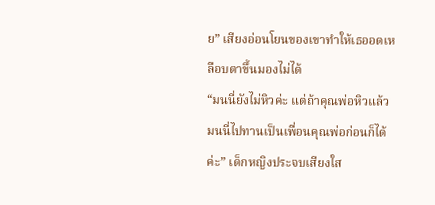ย” เสียงอ่อนโยนของเขาทำให้เธออดเหลือบตาขึ้นมองไม่ได้
“มนนี่ยังไม่หิวค่ะ แต่ถ้าคุณพ่อหิวแล้ว มนนี่ไปทานเป็นเพื่อนคุณพ่อก่อนก็ได้ค่ะ” เด็กหญิงประจบเสียงใส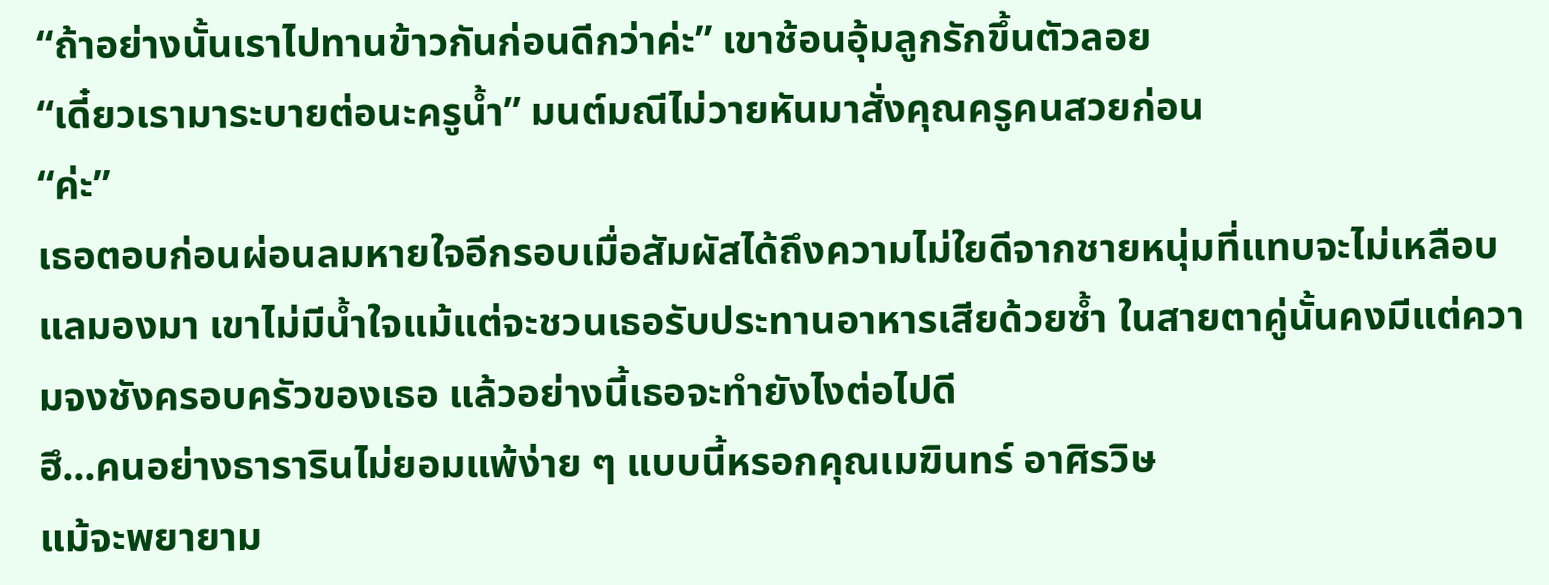“ถ้าอย่างนั้นเราไปทานข้าวกันก่อนดีกว่าค่ะ” เขาช้อนอุ้มลูกรักขึ้นตัวลอย
“เดี๋ยวเรามาระบายต่อนะครูน้ำ” มนต์มณีไม่วายหันมาสั่งคุณครูคนสวยก่อน
“ค่ะ”
เธอตอบก่อนผ่อนลมหายใจอีกรอบเมื่อสัมผัสได้ถึงความไม่ใยดีจากชายหนุ่มที่แทบจะไม่เหลือบแลมองมา เขาไม่มีน้ำใจแม้แต่จะชวนเธอรับประทานอาหารเสียด้วยซ้ำ ในสายตาคู่นั้นคงมีแต่ความจงชังครอบครัวของเธอ แล้วอย่างนี้เธอจะทำยังไงต่อไปดี
ฮึ...คนอย่างธารารินไม่ยอมแพ้ง่าย ๆ แบบนี้หรอกคุณเมฆินทร์ อาศิรวิษ
แม้จะพยายาม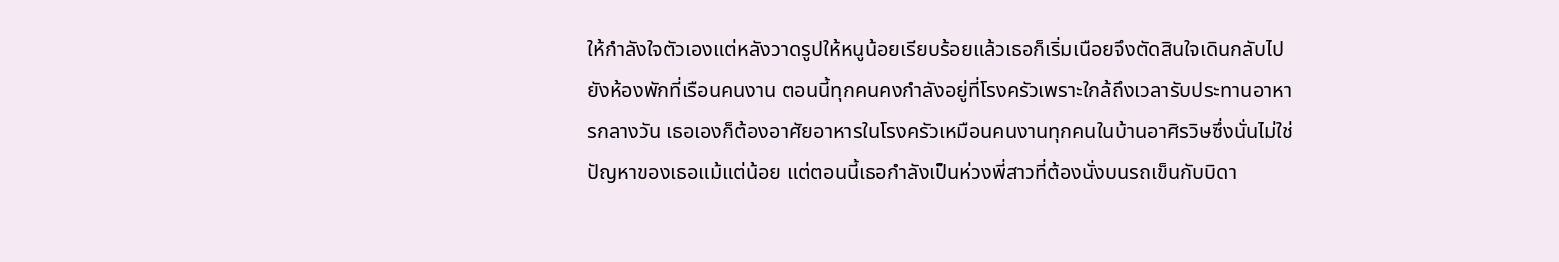ให้กำลังใจตัวเองแต่หลังวาดรูปให้หนูน้อยเรียบร้อยแล้วเธอก็เริ่มเนือยจึงตัดสินใจเดินกลับไปยังห้องพักที่เรือนคนงาน ตอนนี้ทุกคนคงกำลังอยู่ที่โรงครัวเพราะใกล้ถึงเวลารับประทานอาหารกลางวัน เธอเองก็ต้องอาศัยอาหารในโรงครัวเหมือนคนงานทุกคนในบ้านอาศิรวิษซึ่งนั่นไม่ใช่ปัญหาของเธอแม้แต่น้อย แต่ตอนนี้เธอกำลังเป็นห่วงพี่สาวที่ต้องนั่งบนรถเข็นกับบิดา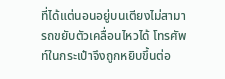ที่ได้แต่นอนอยู่บนเตียงไม่สามารถขยับตัวเคลื่อนไหวได้ โทรศัพท์ในกระเป๋าจึงถูกหยิบขึ้นต่อ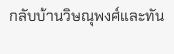กลับบ้านวิษณุพงศ์และทัน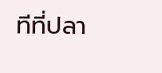ทีที่ปลา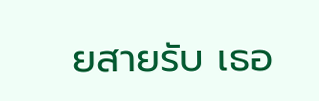ยสายรับ เธอ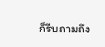ก็รีบถามถึง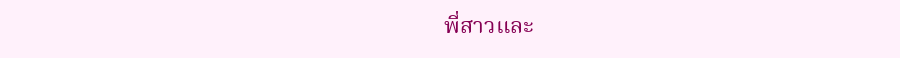พี่สาวและ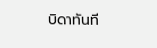บิดาทันที